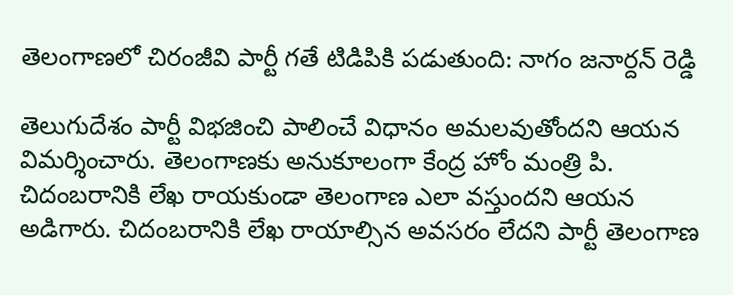తెలంగాణలో చిరంజీవి పార్టీ గతే టిడిపికి పడుతుంది: నాగం జనార్దన్ రెడ్డి

తెలుగుదేశం పార్టీ విభజించి పాలించే విధానం అమలవుతోందని ఆయన విమర్శించారు. తెలంగాణకు అనుకూలంగా కేంద్ర హోం మంత్రి పి. చిదంబరానికి లేఖ రాయకుండా తెలంగాణ ఎలా వస్తుందని ఆయన అడిగారు. చిదంబరానికి లేఖ రాయాల్సిన అవసరం లేదని పార్టీ తెలంగాణ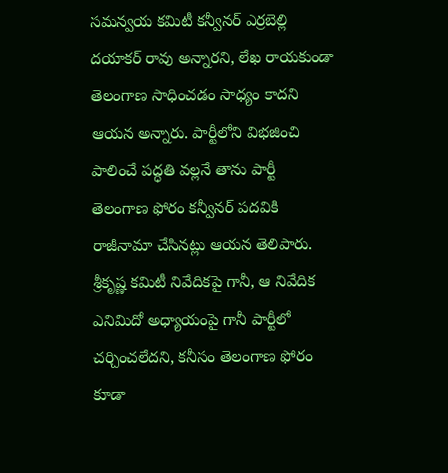సమన్వయ కమిటీ కన్వీనర్ ఎర్రబెల్లి దయాకర్ రావు అన్నారని, లేఖ రాయకుండా తెలంగాణ సాధించడం సాధ్యం కాదని ఆయన అన్నారు. పార్టీలోని విభజించి పాలించే పద్ధతి వల్లనే తాను పార్టీ తెలంగాణ ఫోరం కన్వీనర్ పదవికి రాజీనామా చేసినట్లు ఆయన తెలిపారు. శ్రీకృష్ణ కమిటీ నివేదికపై గానీ, ఆ నివేదిక ఎనిమిదో అధ్యాయంపై గానీ పార్టీలో చర్చించలేదని, కనీసం తెలంగాణ ఫోరం కూడా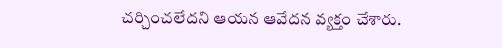చర్చించలేదని ఆయన ఆవేదన వ్యక్తం చేశారు.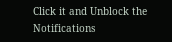Click it and Unblock the Notifications